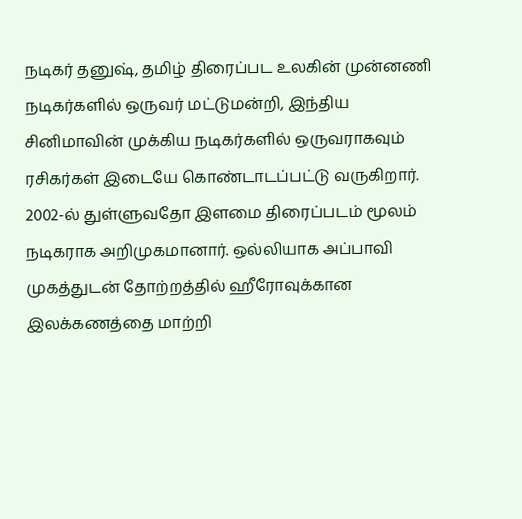நடிகர் தனுஷ், தமிழ் திரைப்பட உலகின் முன்னணி நடிகர்களில் ஒருவர் மட்டுமன்றி, இந்திய சினிமாவின் முக்கிய நடிகர்களில் ஒருவராகவும் ரசிகர்கள் இடையே கொண்டாடப்பட்டு வருகிறார்.
2002-ல் துள்ளுவதோ இளமை திரைப்படம் மூலம் நடிகராக அறிமுகமானார். ஒல்லியாக அப்பாவி முகத்துடன் தோற்றத்தில் ஹீரோவுக்கான இலக்கணத்தை மாற்றி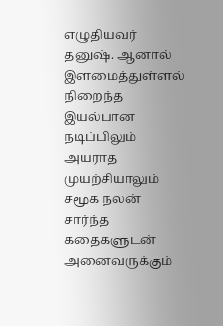எழுதியவர் தனுஷ். ஆனால் இளமைத்துள்ளல் நிறைந்த இயல்பான நடிப்பிலும் அயராத முயற்சியாலும் சமூக நலன் சார்ந்த கதைகளுடன் அனைவருக்கும்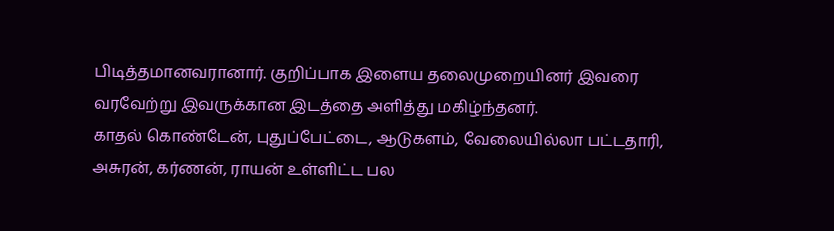பிடித்தமானவரானார். குறிப்பாக இளைய தலைமுறையினர் இவரை வரவேற்று இவருக்கான இடத்தை அளித்து மகிழ்ந்தனர்.
காதல் கொண்டேன், புதுப்பேட்டை, ஆடுகளம், வேலையில்லா பட்டதாரி, அசுரன், கர்ணன், ராயன் உள்ளிட்ட பல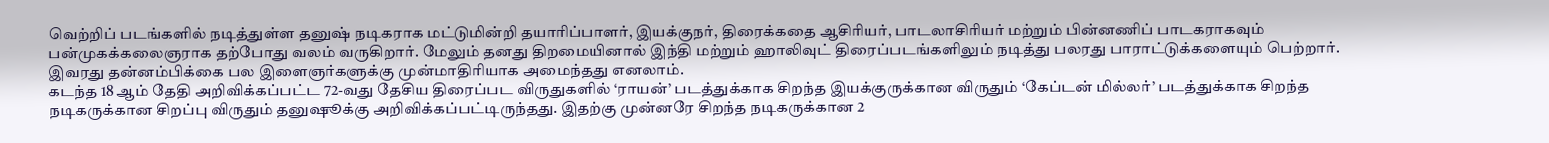வெற்றிப் படங்களில் நடித்துள்ள தனுஷ் நடிகராக மட்டுமின்றி தயாரிப்பாளர், இயக்குநர், திரைக்கதை ஆசிரியர், பாடலாசிரியர் மற்றும் பின்னணிப் பாடகராகவும் பன்முகக்கலைஞராக தற்போது வலம் வருகிறார். மேலும் தனது திறமையினால் இந்தி மற்றும் ஹாலிவுட் திரைப்படங்களிலும் நடித்து பலரது பாராட்டுக்களையும் பெற்றார். இவரது தன்னம்பிக்கை பல இளைஞர்களுக்கு முன்மாதிரியாக அமைந்தது எனலாம்.
கடந்த 18 ஆம் தேதி அறிவிக்கப்பட்ட 72-வது தேசிய திரைப்பட விருதுகளில் ‘ராயன்’ படத்துக்காக சிறந்த இயக்குருக்கான விருதும் ‘கேப்டன் மில்லர்’ படத்துக்காக சிறந்த நடிகருக்கான சிறப்பு விருதும் தனுஷூக்கு அறிவிக்கப்பட்டிருந்தது. இதற்கு முன்னரே சிறந்த நடிகருக்கான 2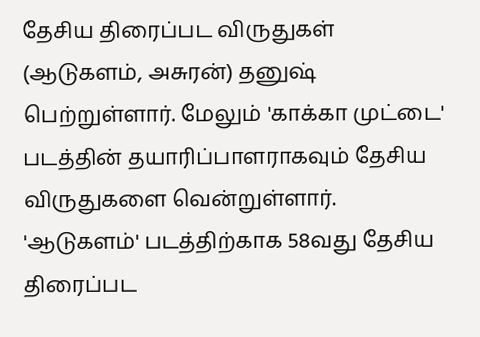தேசிய திரைப்பட விருதுகள் (ஆடுகளம், அசுரன்) தனுஷ் பெற்றுள்ளார். மேலும் 'காக்கா முட்டை' படத்தின் தயாரிப்பாளராகவும் தேசிய விருதுகளை வென்றுள்ளார். 'ஆடுகளம்' படத்திற்காக 58வது தேசிய திரைப்பட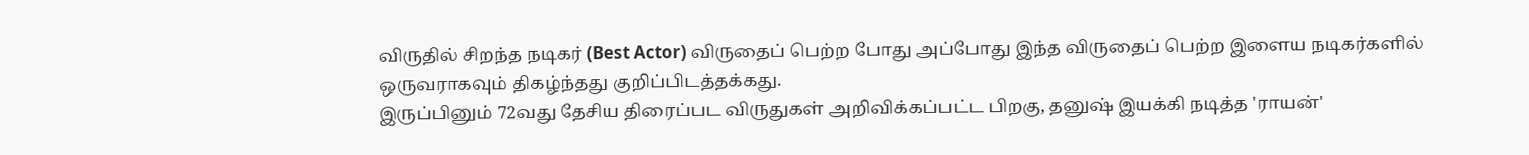விருதில் சிறந்த நடிகர் (Best Actor) விருதைப் பெற்ற போது அப்போது இந்த விருதைப் பெற்ற இளைய நடிகர்களில் ஒருவராகவும் திகழ்ந்தது குறிப்பிடத்தக்கது.
இருப்பினும் 72வது தேசிய திரைப்பட விருதுகள் அறிவிக்கப்பட்ட பிறகு, தனுஷ் இயக்கி நடித்த 'ராயன்'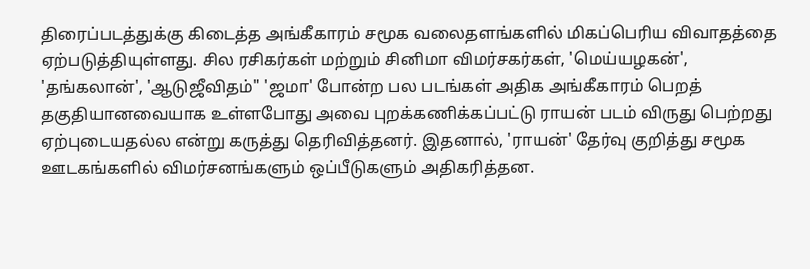திரைப்படத்துக்கு கிடைத்த அங்கீகாரம் சமூக வலைதளங்களில் மிகப்பெரிய விவாதத்தை ஏற்படுத்தியுள்ளது. சில ரசிகர்கள் மற்றும் சினிமா விமர்சகர்கள், 'மெய்யழகன்', 'தங்கலான்', 'ஆடுஜீவிதம்" 'ஜமா' போன்ற பல படங்கள் அதிக அங்கீகாரம் பெறத் தகுதியானவையாக உள்ளபோது அவை புறக்கணிக்கப்பட்டு ராயன் படம் விருது பெற்றது ஏற்புடையதல்ல என்று கருத்து தெரிவித்தனர். இதனால், 'ராயன்' தேர்வு குறித்து சமூக ஊடகங்களில் விமர்சனங்களும் ஒப்பீடுகளும் அதிகரித்தன.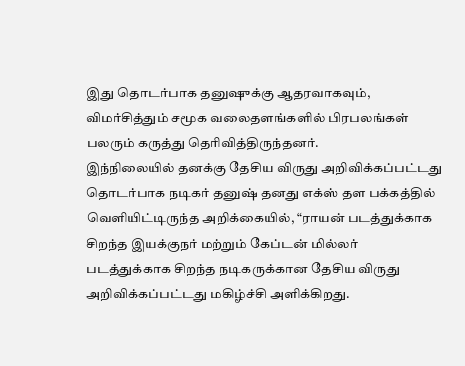இது தொடர்பாக தனுஷுக்கு ஆதரவாகவும், விமர்சித்தும் சமூக வலைதளங்களில் பிரபலங்கள் பலரும் கருத்து தெரிவித்திருந்தனர்.
இந்நிலையில் தனக்கு தேசிய விருது அறிவிக்கப்பட்டது தொடர்பாக நடிகர் தனுஷ் தனது எக்ஸ் தள பக்கத்தில் வெளியிட்டிருந்த அறிக்கையில், “ராயன் படத்துக்காக சிறந்த இயக்குநர் மற்றும் கேப்டன் மில்லர் படத்துக்காக சிறந்த நடிகருக்கான தேசிய விருது அறிவிக்கப்பட்டது மகிழ்ச்சி அளிக்கிறது.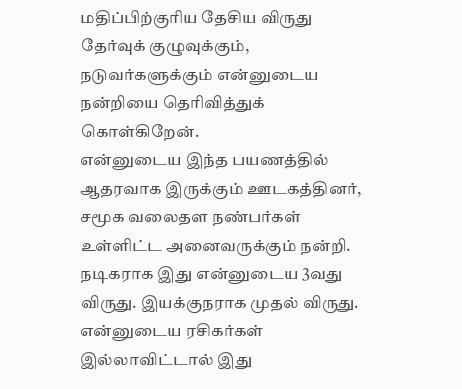மதிப்பிற்குரிய தேசிய விருது தேர்வுக் குழுவுக்கும், நடுவர்களுக்கும் என்னுடைய நன்றியை தெரிவித்துக் கொள்கிறேன்.
என்னுடைய இந்த பயணத்தில் ஆதரவாக இருக்கும் ஊடகத்தினர், சமூக வலைதள நண்பர்கள் உள்ளிட்ட அனைவருக்கும் நன்றி. நடிகராக இது என்னுடைய 3வது விருது. இயக்குநராக முதல் விருது. என்னுடைய ரசிகர்கள் இல்லாவிட்டால் இது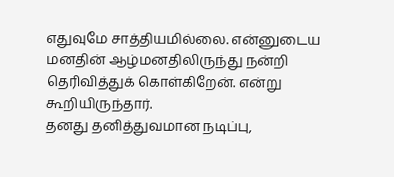எதுவுமே சாத்தியமில்லை. என்னுடைய மனதின் ஆழ்மனதிலிருந்து நன்றி தெரிவித்துக் கொள்கிறேன். என்று கூறியிருந்தார்.
தனது தனித்துவமான நடிப்பு,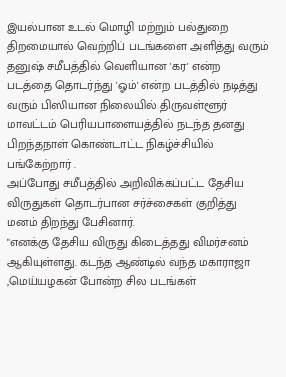இயல்பான உடல் மொழி மற்றும் பல்துறை திறமையால் வெற்றிப் படங்களை அளித்து வரும் தனுஷ் சமீபத்தில் வெளியான 'கர' என்ற படத்தை தொடர்ந்து 'ஓம்' என்ற படத்தில் நடித்து வரும் பிஸியான நிலையில் திருவள்ளூர் மாவட்டம் பெரியபாளையத்தில் நடந்த தனது பிறந்தநாள் கொண்டாட்ட நிகழ்ச்சியில் பங்கேற்றார் .
அப்போது சமீபத்தில் அறிவிக்கப்பட்ட தேசிய விருதுகள் தொடர்பான சர்ச்சைகள் குறித்து மனம் திறந்து பேசினார்.
"எனக்கு தேசிய விருது கிடைத்தது விமர்சனம் ஆகியுள்ளது. கடந்த ஆண்டில் வந்த மகாராஜா ,மெய்யழகன் போன்ற சில படங்கள்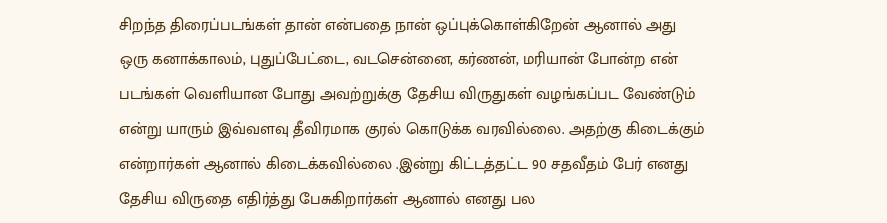சிறந்த திரைப்படங்கள் தான் என்பதை நான் ஒப்புக்கொள்கிறேன் ஆனால் அது ஒரு கனாக்காலம், புதுப்பேட்டை, வடசென்னை, கர்ணன், மரியான் போன்ற என் படங்கள் வெளியான போது அவற்றுக்கு தேசிய விருதுகள் வழங்கப்பட வேண்டும் என்று யாரும் இவ்வளவு தீவிரமாக குரல் கொடுக்க வரவில்லை. அதற்கு கிடைக்கும் என்றார்கள் ஆனால் கிடைக்கவில்லை .இன்று கிட்டத்தட்ட 90 சதவீதம் பேர் எனது தேசிய விருதை எதிர்த்து பேசுகிறார்கள் ஆனால் எனது பல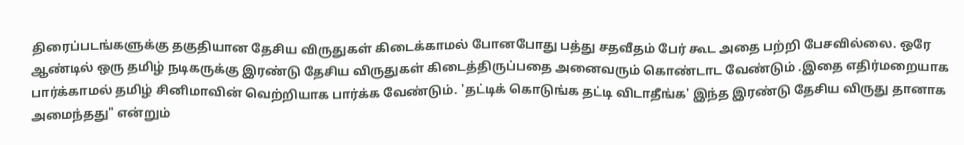திரைப்படங்களுக்கு தகுதியான தேசிய விருதுகள் கிடைக்காமல் போனபோது பத்து சதவீதம் பேர் கூட அதை பற்றி பேசவில்லை. ஒரே ஆண்டில் ஒரு தமிழ் நடிகருக்கு இரண்டு தேசிய விருதுகள் கிடைத்திருப்பதை அனைவரும் கொண்டாட வேண்டும் .இதை எதிர்மறையாக பார்க்காமல் தமிழ் சினிமாவின் வெற்றியாக பார்க்க வேண்டும். 'தட்டிக் கொடுங்க தட்டி விடாதீங்க' இந்த இரண்டு தேசிய விருது தானாக அமைந்தது" என்றும்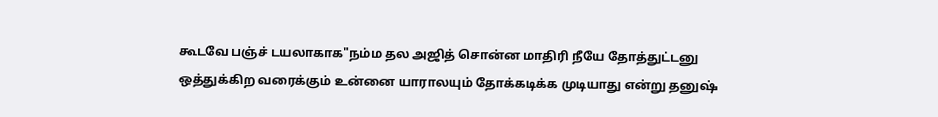கூடவே பஞ்ச் டயலாகாக"நம்ம தல அஜித் சொன்ன மாதிரி நீயே தோத்துட்டனு ஒத்துக்கிற வரைக்கும் உன்னை யாராலயும் தோக்கடிக்க முடியாது என்று தனுஷ்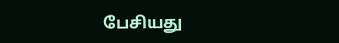பேசியது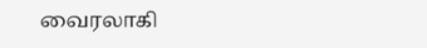வைரலாகி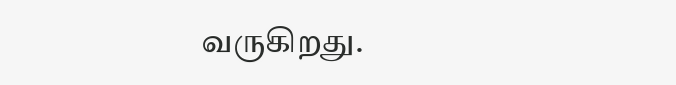வருகிறது.